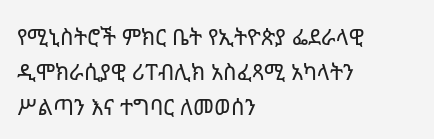የሚኒስትሮች ምክር ቤት የኢትዮጵያ ፌደራላዊ ዲሞክራሲያዊ ሪፐብሊክ አስፈጻሚ አካላትን ሥልጣን እና ተግባር ለመወሰን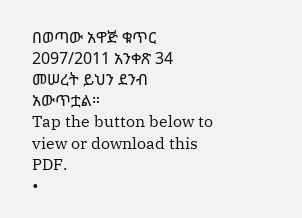በወጣው አዋጅ ቁጥር 2097/2011 አንቀጽ 34 መሠረት ይህን ደንብ አውጥቷል።
Tap the button below to view or download this PDF.
•